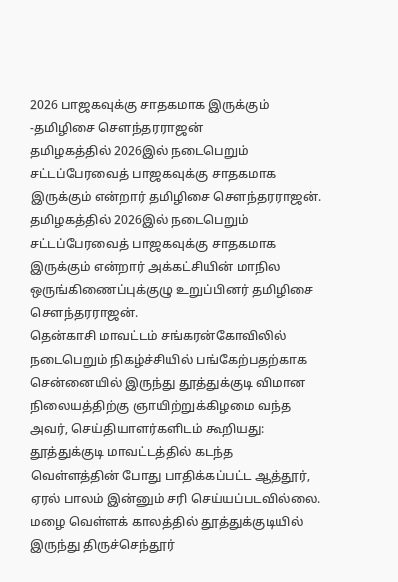2026 பாஜகவுக்கு சாதகமாக இருக்கும் -தமிழிசை சௌந்தரராஜன்
தமிழகத்தில் 2026இல் நடைபெறும் சட்டப்பேரவைத் பாஜகவுக்கு சாதகமாக இருக்கும் என்றார் தமிழிசை செளந்தரராஜன்.
தமிழகத்தில் 2026இல் நடைபெறும் சட்டப்பேரவைத் பாஜகவுக்கு சாதகமாக இருக்கும் என்றார் அக்கட்சியின் மாநில ஒருங்கிணைப்புக்குழு உறுப்பினர் தமிழிசை செளந்தரராஜன்.
தென்காசி மாவட்டம் சங்கரன்கோவிலில் நடைபெறும் நிகழ்ச்சியில் பங்கேற்பதற்காக சென்னையில் இருந்து தூத்துக்குடி விமான நிலையத்திற்கு ஞாயிற்றுக்கிழமை வந்த அவர், செய்தியாளர்களிடம் கூறியது:
தூத்துக்குடி மாவட்டத்தில் கடந்த வெள்ளத்தின் போது பாதிக்கப்பட்ட ஆத்தூர், ஏரல் பாலம் இன்னும் சரி செய்யப்படவில்லை. மழை வெள்ளக் காலத்தில் தூத்துக்குடியில் இருந்து திருச்செந்தூர்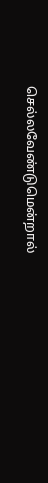செல்லவேண்டுமென்றால்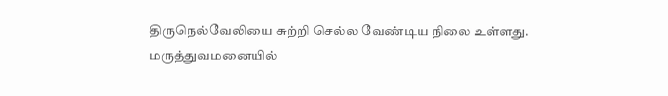திருநெல்வேலியை சுற்றி செல்ல வேண்டிய நிலை உள்ளது.
மருத்துவமனையில்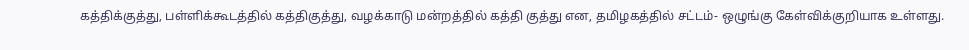கத்திக்குத்து, பள்ளிக்கூடத்தில் கத்திகுத்து, வழக்காடு மன்றத்தில் கத்தி குத்து என, தமிழகத்தில் சட்டம்- ஒழுங்கு கேள்விக்குறியாக உள்ளது.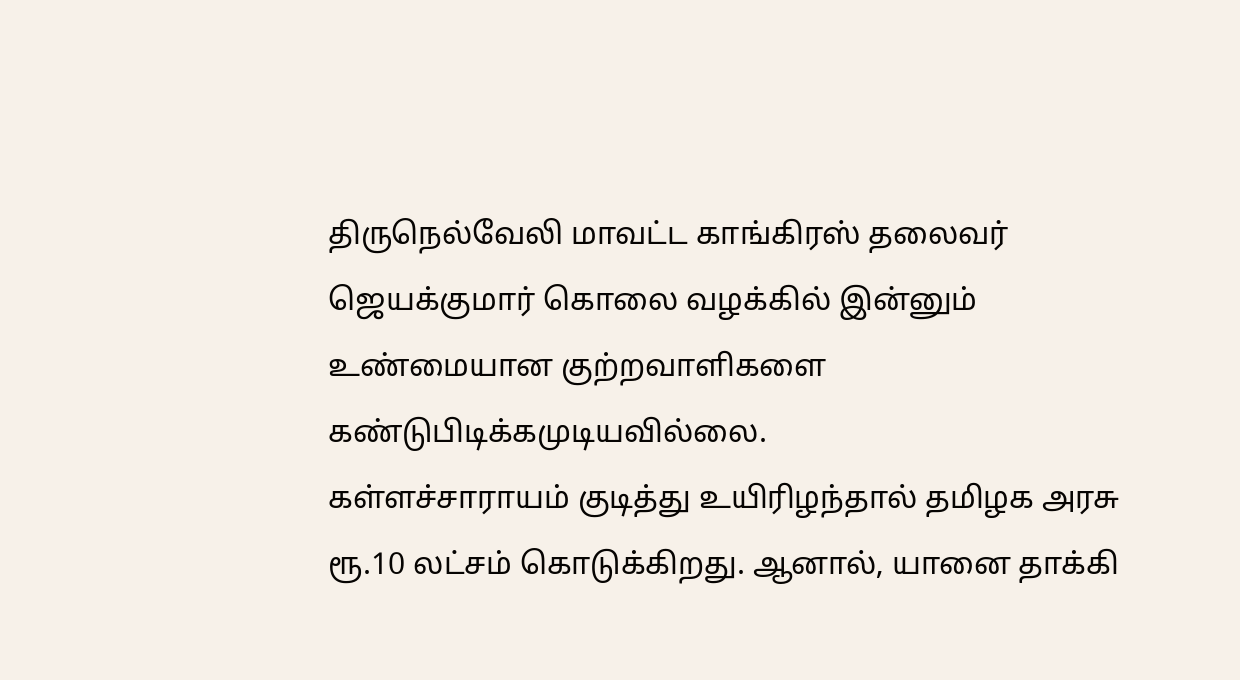திருநெல்வேலி மாவட்ட காங்கிரஸ் தலைவர் ஜெயக்குமார் கொலை வழக்கில் இன்னும் உண்மையான குற்றவாளிகளை கண்டுபிடிக்கமுடியவில்லை.
கள்ளச்சாராயம் குடித்து உயிரிழந்தால் தமிழக அரசு ரூ.10 லட்சம் கொடுக்கிறது. ஆனால், யானை தாக்கி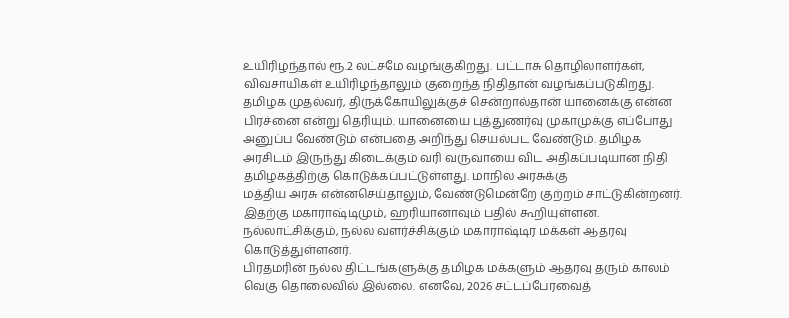உயிரிழந்தால் ரூ.2 லட்சமே வழங்குகிறது. பட்டாசு தொழிலாளர்கள், விவசாயிகள் உயிரிழந்தாலும் குறைந்த நிதிதான் வழங்கப்படுகிறது.
தமிழக முதல்வர், திருக்கோயிலுக்குச் சென்றால்தான் யானைக்கு என்ன பிரச்னை என்று தெரியும். யானையை புத்துணர்வு முகாமுக்கு எப்போது அனுப்ப வேண்டும் என்பதை அறிந்து செயல்பட வேண்டும். தமிழக அரசிடம் இருந்து கிடைக்கும் வரி வருவாயை விட அதிகப்படியான நிதி தமிழகத்திற்கு கொடுக்கப்பட்டுள்ளது. மாநில அரசுக்கு
மத்திய அரசு என்னசெய்தாலும், வேண்டுமென்றே குற்றம் சாட்டுகின்றனர். இதற்கு மகாராஷ்டிமும், ஹரியானாவும் பதில் கூறியுள்ளன. நல்லாட்சிக்கும், நல்ல வளர்ச்சிக்கும் மகாராஷ்டிர மக்கள் ஆதரவு கொடுத்துள்ளனர்.
பிரதமரின் நல்ல திட்டங்களுக்கு தமிழக மக்களும் ஆதரவு தரும் காலம் வெகு தொலைவில் இல்லை. எனவே, 2026 சட்டப்பேரவைத்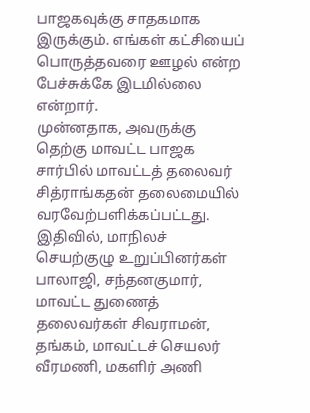பாஜகவுக்கு சாதகமாக இருக்கும். எங்கள் கட்சியைப் பொருத்தவரை ஊழல் என்ற பேச்சுக்கே இடமில்லை என்றார்.
முன்னதாக, அவருக்கு தெற்கு மாவட்ட பாஜக சார்பில் மாவட்டத் தலைவர் சித்ராங்கதன் தலைமையில் வரவேற்பளிக்கப்பட்டது. இதிவில், மாநிலச் செயற்குழு உறுப்பினர்கள் பாலாஜி, சந்தனகுமார், மாவட்ட துணைத் தலைவர்கள் சிவராமன், தங்கம், மாவட்டச் செயலர் வீரமணி, மகளிர் அணி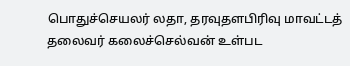பொதுச்செயலர் லதா, தரவுதளபிரிவு மாவட்டத் தலைவர் கலைச்செல்வன் உள்பட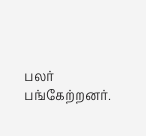பலர் பங்கேற்றனர்.